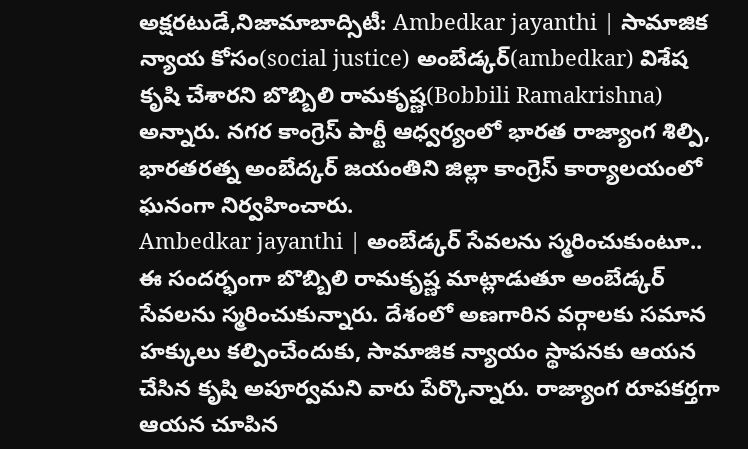అక్షరటుడే,నిజామాబాద్సిటీ: Ambedkar jayanthi | సామాజిక న్యాయ కోసం(social justice) అంబేడ్కర్(ambedkar) విశేష కృషి చేశారని బొబ్బిలి రామకృష్ణ(Bobbili Ramakrishna) అన్నారు. నగర కాంగ్రెస్ పార్టీ ఆధ్వర్యంలో భారత రాజ్యాంగ శిల్పి, భారతరత్న అంబేద్కర్ జయంతిని జిల్లా కాంగ్రెస్ కార్యాలయంలో ఘనంగా నిర్వహించారు.
Ambedkar jayanthi | అంబేడ్కర్ సేవలను స్మరించుకుంటూ..
ఈ సందర్భంగా బొబ్బిలి రామకృష్ణ మాట్లాడుతూ అంబేడ్కర్ సేవలను స్మరించుకున్నారు. దేశంలో అణగారిన వర్గాలకు సమాన హక్కులు కల్పించేందుకు, సామాజిక న్యాయం స్థాపనకు ఆయన చేసిన కృషి అపూర్వమని వారు పేర్కొన్నారు. రాజ్యాంగ రూపకర్తగా ఆయన చూపిన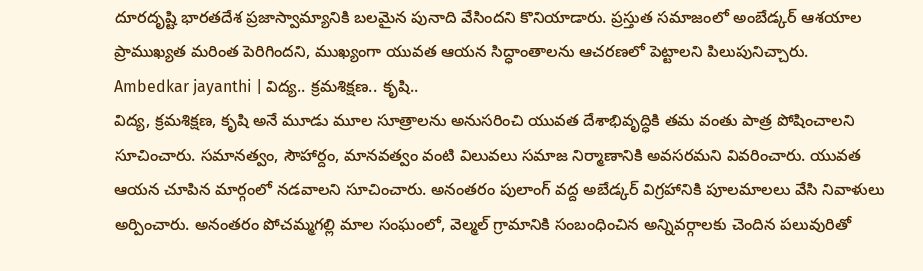దూరదృష్టి భారతదేశ ప్రజాస్వామ్యానికి బలమైన పునాది వేసిందని కొనియాడారు. ప్రస్తుత సమాజంలో అంబేడ్కర్ ఆశయాల ప్రాముఖ్యత మరింత పెరిగిందని, ముఖ్యంగా యువత ఆయన సిద్ధాంతాలను ఆచరణలో పెట్టాలని పిలుపునిచ్చారు.
Ambedkar jayanthi | విద్య.. క్రమశిక్షణ.. కృషి..
విద్య, క్రమశిక్షణ, కృషి అనే మూడు మూల సూత్రాలను అనుసరించి యువత దేశాభివృద్ధికి తమ వంతు పాత్ర పోషించాలని సూచించారు. సమానత్వం, సౌహార్దం, మానవత్వం వంటి విలువలు సమాజ నిర్మాణానికి అవసరమని వివరించారు. యువత ఆయన చూపిన మార్గంలో నడవాలని సూచించారు. అనంతరం పులాంగ్ వద్ద అబేడ్కర్ విగ్రహానికి పూలమాలలు వేసి నివాళులు అర్పించారు. అనంతరం పోచమ్మగల్లి మాల సంఘంలో, వెల్మల్ గ్రామానికి సంబంధించిన అన్నివర్గాలకు చెందిన పలువురితో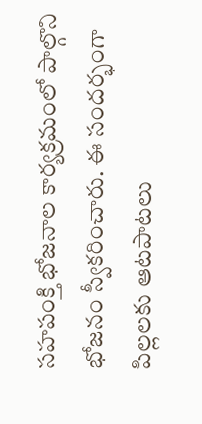సహపంక్తి భోజనాల కార్యక్రమంలో పాల్గొని భోజనం స్వీకరించారు. ఈ సందర్భంగా పిల్లలకు ఆటపాటలు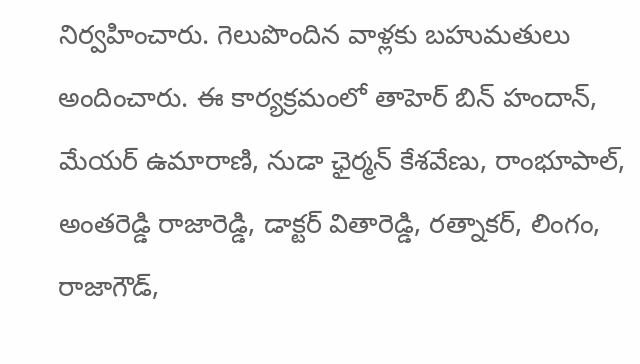నిర్వహించారు. గెలుపొందిన వాళ్లకు బహుమతులు అందించారు. ఈ కార్యక్రమంలో తాహెర్ బిన్ హందాన్, మేయర్ ఉమారాణి, నుడా ఛైర్మన్ కేశవేణు, రాంభూపాల్, అంతరెడ్డి రాజారెడ్డి, డాక్టర్ వితారెడ్డి, రత్నాకర్, లింగం, రాజాగౌడ్,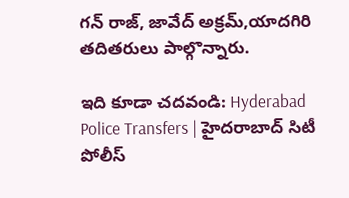గన్ రాజ్, జావేద్ అక్రమ్,యాదగిరి తదితరులు పాల్గొన్నారు.

ఇది కూడా చదవండి: Hyderabad Police Transfers | హైదరాబాద్ సిటీ పోలీస్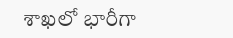శాఖలో భారీగా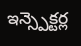ఇన్స్పెక్టర్ల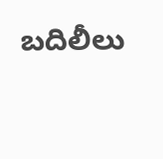బదిలీలు